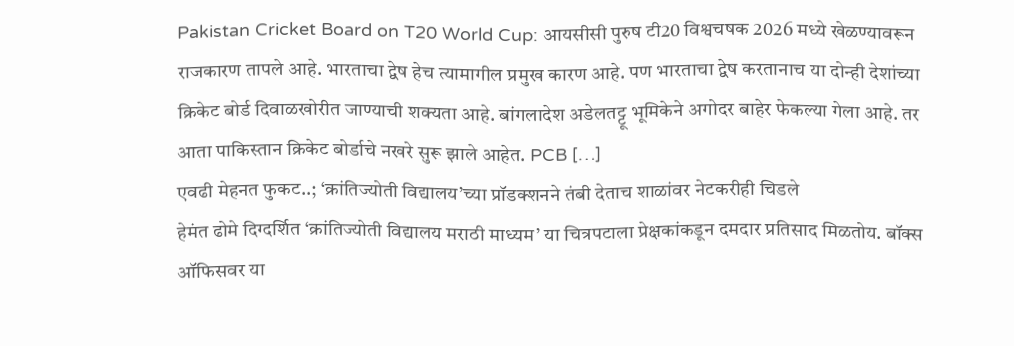Pakistan Cricket Board on T20 World Cup: आयसीसी पुरुष टी20 विश्वचषक 2026 मध्ये खेळण्यावरून राजकारण तापले आहे. भारताचा द्वेष हेच त्यामागील प्रमुख कारण आहे. पण भारताचा द्वेष करतानाच या दोन्ही देशांच्या क्रिकेट बोर्ड दिवाळखोरीत जाण्याची शक्यता आहे. बांगलादेश अडेलतट्टू भूमिकेने अगोदर बाहेर फेकल्या गेला आहे. तर आता पाकिस्तान क्रिकेट बोर्डाचे नखरे सुरू झाले आहेत. PCB […]
एवढी मेहनत फुकट..; ‘क्रांतिज्योती विद्यालय’च्या प्रॉडक्शनने तंबी देताच शाळांवर नेटकरीही चिडले
हेमंत ढोमे दिग्दर्शित ‘क्रांतिज्योती विद्यालय मराठी माध्यम’ या चित्रपटाला प्रेक्षकांकडून दमदार प्रतिसाद मिळतोय. बॉक्स ऑफिसवर या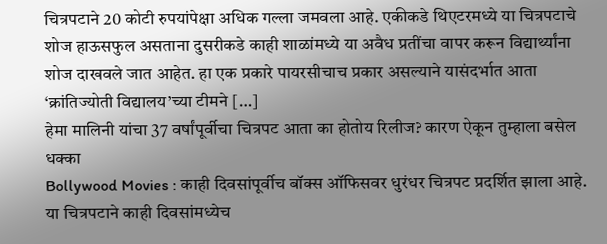चित्रपटाने 20 कोटी रुपयांपेक्षा अधिक गल्ला जमवला आहे. एकीकडे थिएटरमध्ये या चित्रपटाचे शोज हाऊसफुल असताना दुसरीकडे काही शाळांमध्ये या अवैध प्रतींचा वापर करून विद्यार्थ्यांना शोज दाखवले जात आहेत. हा एक प्रकारे पायरसीचाच प्रकार असल्याने यासंदर्भात आता ‘क्रांतिज्योती विद्यालय’च्या टीमने […]
हेमा मालिनी यांचा 37 वर्षांपूर्वीचा चित्रपट आता का होतोय रिलीज? कारण ऐकून तुम्हाला बसेल धक्का
Bollywood Movies : काही दिवसांपूर्वीच बॉक्स ऑफिसवर धुरंधर चित्रपट प्रदर्शित झाला आहे. या चित्रपटाने काही दिवसांमध्येच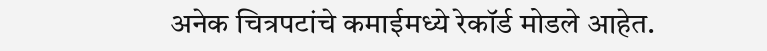अनेक चित्रपटांचे कमाईमध्ये रेकॉर्ड मोडले आहेत.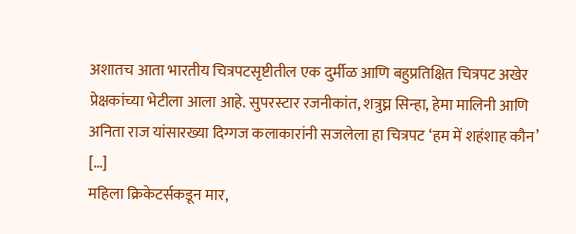अशातच आता भारतीय चित्रपटसृष्टीतील एक दुर्मीळ आणि बहुप्रतिक्षित चित्रपट अखेर प्रेक्षकांच्या भेटीला आला आहे. सुपरस्टार रजनीकांत, शत्रुघ्न सिन्हा, हेमा मालिनी आणि अनिता राज यांसारख्या दिग्गज कलाकारांनी सजलेला हा चित्रपट ‘हम में शहंशाह कौन’ […]
महिला क्रिकेटर्सकडून मार,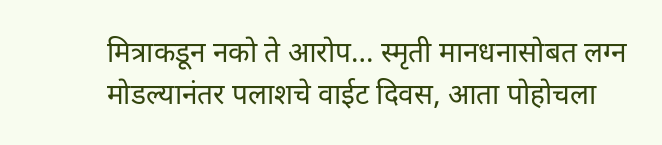मित्राकडून नको ते आरोप… स्मृती मानधनासोबत लग्न मोडल्यानंतर पलाशचे वाईट दिवस, आता पोहोचला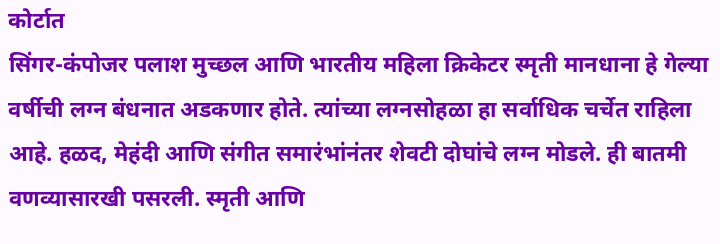कोर्टात
सिंगर-कंपोजर पलाश मुच्छल आणि भारतीय महिला क्रिकेटर स्मृती मानधाना हे गेल्या वर्षीची लग्न बंधनात अडकणार होते. त्यांच्या लग्नसोहळा हा सर्वाधिक चर्चेत राहिला आहे. हळद, मेहंदी आणि संगीत समारंभांनंतर शेवटी दोघांचे लग्न मोडले. ही बातमी वणव्यासारखी पसरली. स्मृती आणि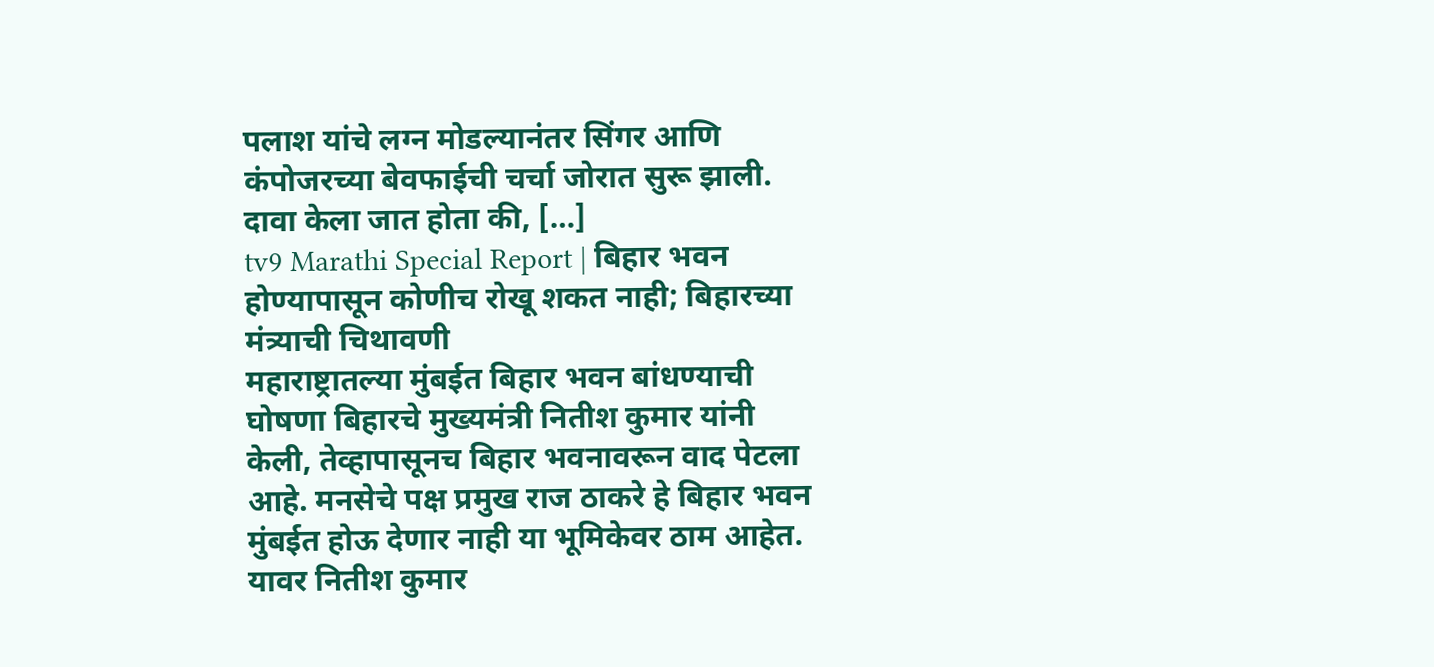पलाश यांचे लग्न मोडल्यानंतर सिंगर आणि कंपोजरच्या बेवफाईची चर्चा जोरात सुरू झाली. दावा केला जात होता की, […]
tv9 Marathi Special Report | बिहार भवन होण्यापासून कोणीच रोखू शकत नाही; बिहारच्या मंत्र्याची चिथावणी
महाराष्ट्रातल्या मुंबईत बिहार भवन बांधण्याची घोषणा बिहारचे मुख्यमंत्री नितीश कुमार यांनी केली, तेव्हापासूनच बिहार भवनावरून वाद पेटला आहे. मनसेचे पक्ष प्रमुख राज ठाकरे हे बिहार भवन मुंबईत होऊ देणार नाही या भूमिकेवर ठाम आहेत. यावर नितीश कुमार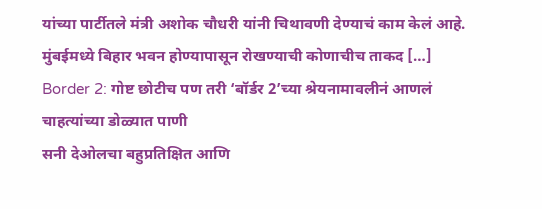यांच्या पार्टीतले मंत्री अशोक चौधरी यांनी चिथावणी देण्याचं काम केलं आहे. मुंबईमध्ये बिहार भवन होण्यापासून रोखण्याची कोणाचीच ताकद […]
Border 2: गोष्ट छोटीच पण तरी ‘बॉर्डर 2’च्या श्रेयनामावलीनं आणलं चाहत्यांच्या डोळ्यात पाणी
सनी देओलचा बहुप्रतिक्षित आणि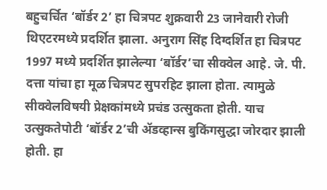बहुचर्चित ‘बॉर्डर 2’ हा चित्रपट शुक्रवारी 23 जानेवारी रोजी थिएटरमध्ये प्रदर्शित झाला. अनुराग सिंह दिग्दर्शित हा चित्रपट 1997 मध्ये प्रदर्शित झालेल्या ‘बॉर्डर’चा सीक्वेल आहे. जे. पी. दत्ता यांचा हा मूळ चित्रपट सुपरहिट झाला होता. त्यामुळे सीक्वेलविषयी प्रेक्षकांमध्ये प्रचंड उत्सुकता होती. याच उत्सुकतेपोटी ‘बॉर्डर 2’ची ॲडव्हान्स बुकिंगसुद्धा जोरदार झाली होती. हा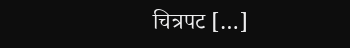चित्रपट […]